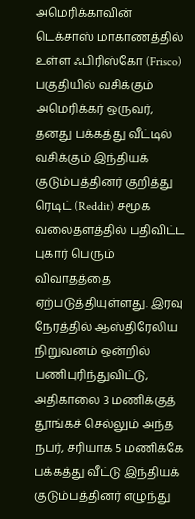அமெரிக்காவின் டெக்சாஸ் மாகாணத்தில் உள்ள ஃபிரிஸ்கோ (Frisco) பகுதியில் வசிக்கும் அமெரிக்கர் ஒருவர், தனது பக்கத்து வீட்டில் வசிக்கும் இந்தியக் குடும்பத்தினர் குறித்து ரெடிட் (Reddit) சமூக வலைதளத்தில் பதிவிட்ட புகார் பெரும் விவாதத்தை ஏற்படுத்தியுள்ளது. இரவு நேரத்தில் ஆஸ்திரேலிய நிறுவனம் ஒன்றில் பணிபுரிந்துவிட்டு, அதிகாலை 3 மணிக்குத் தூங்கச் செல்லும் அந்த நபர், சரியாக 5 மணிக்கே பக்கத்து வீட்டு இந்தியக் குடும்பத்தினர் எழுந்து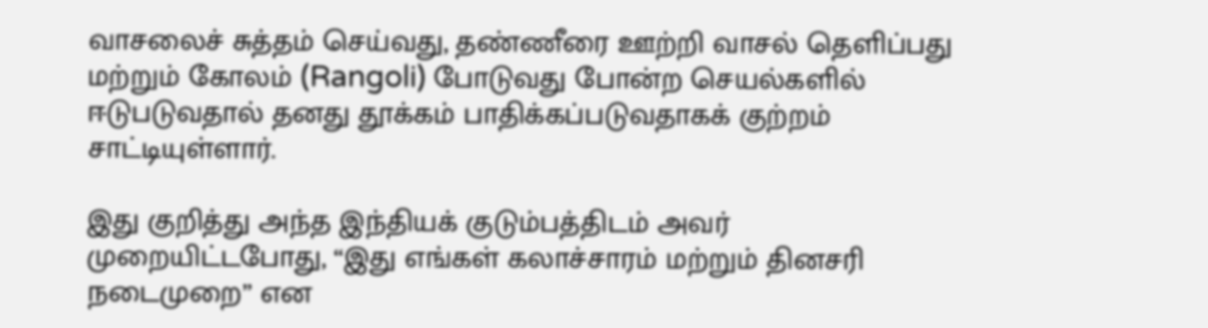வாசலைச் சுத்தம் செய்வது, தண்ணீரை ஊற்றி வாசல் தெளிப்பது மற்றும் கோலம் (Rangoli) போடுவது போன்ற செயல்களில் ஈடுபடுவதால் தனது தூக்கம் பாதிக்கப்படுவதாகக் குற்றம் சாட்டியுள்ளார்.

இது குறித்து அந்த இந்தியக் குடும்பத்திடம் அவர் முறையிட்டபோது, “இது எங்கள் கலாச்சாரம் மற்றும் தினசரி நடைமுறை” என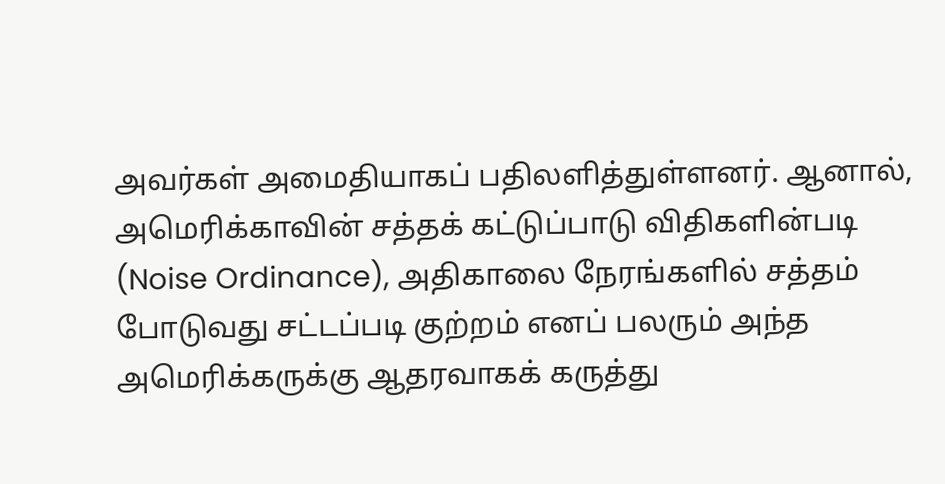அவர்கள் அமைதியாகப் பதிலளித்துள்ளனர். ஆனால், அமெரிக்காவின் சத்தக் கட்டுப்பாடு விதிகளின்படி (Noise Ordinance), அதிகாலை நேரங்களில் சத்தம் போடுவது சட்டப்படி குற்றம் எனப் பலரும் அந்த அமெரிக்கருக்கு ஆதரவாகக் கருத்து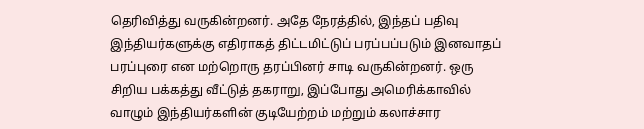தெரிவித்து வருகின்றனர். அதே நேரத்தில், இந்தப் பதிவு இந்தியர்களுக்கு எதிராகத் திட்டமிட்டுப் பரப்பப்படும் இனவாதப் பரப்புரை என மற்றொரு தரப்பினர் சாடி வருகின்றனர். ஒரு சிறிய பக்கத்து வீட்டுத் தகராறு, இப்போது அமெரிக்காவில் வாழும் இந்தியர்களின் குடியேற்றம் மற்றும் கலாச்சார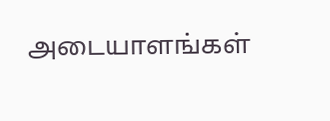அடையாளங்கள்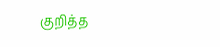குறித்த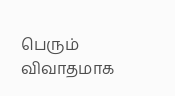பெரும் விவாதமாக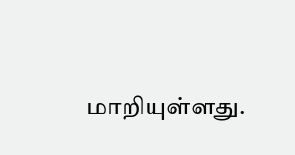மாறியுள்ளது.